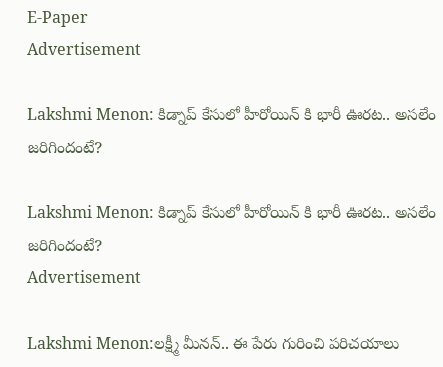E-Paper
Advertisement

Lakshmi Menon: కిడ్నాప్ కేసులో హీరోయిన్ కి భారీ ఊరట.. అసలేం జరిగిందంటే?

Lakshmi Menon: కిడ్నాప్ కేసులో హీరోయిన్ కి భారీ ఊరట.. అసలేం జరిగిందంటే?
Advertisement

Lakshmi Menon:లక్ష్మీ మీనన్.. ఈ పేరు గురించి పరిచయాలు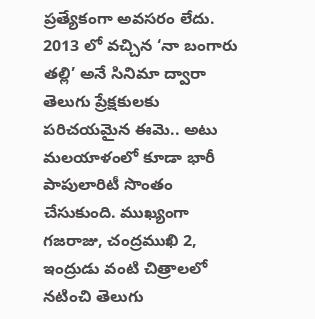ప్రత్యేకంగా అవసరం లేదు. 2013 లో వచ్చిన ‘నా బంగారు తల్లి’ అనే సినిమా ద్వారా తెలుగు ప్రేక్షకులకు పరిచయమైన ఈమె.. అటు మలయాళంలో కూడా భారీ పాపులారిటీ సొంతం చేసుకుంది. ముఖ్యంగా గజరాజు, చంద్రముఖి 2, ఇంద్రుడు వంటి చిత్రాలలో నటించి తెలుగు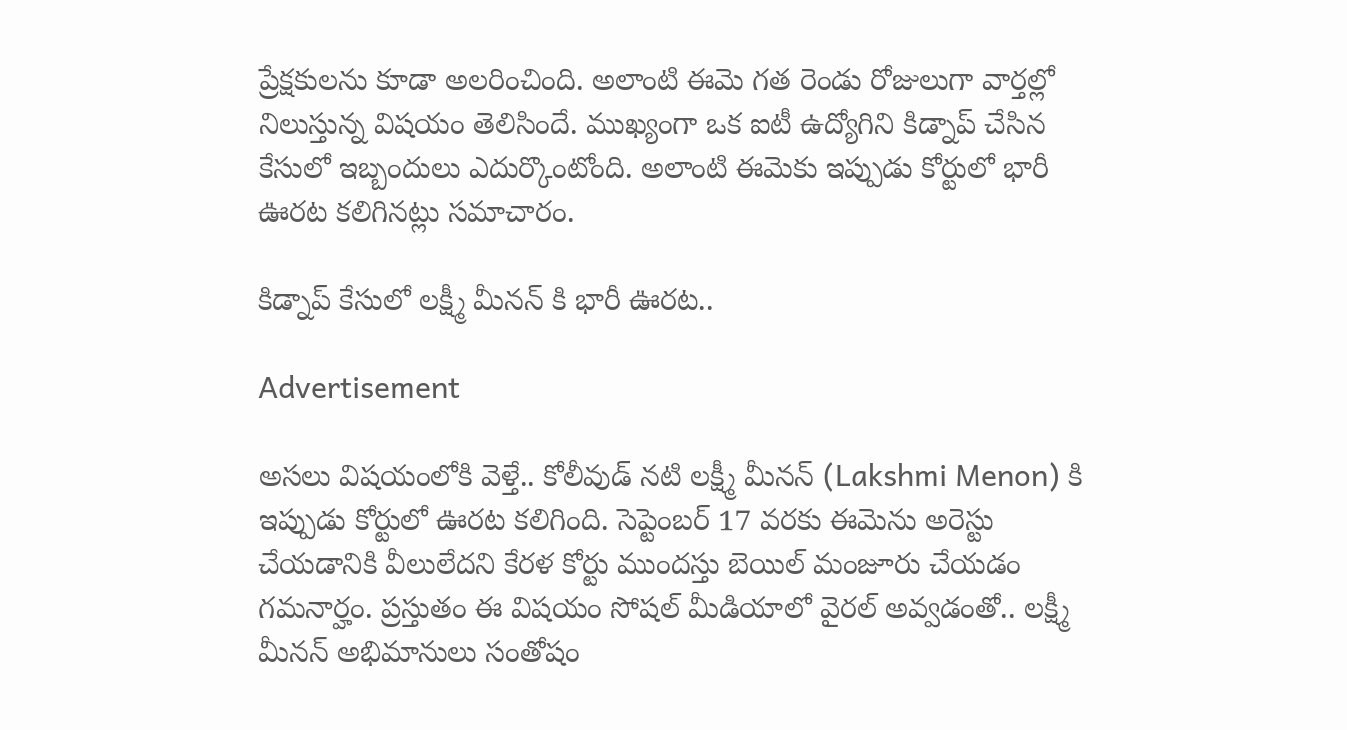ప్రేక్షకులను కూడా అలరించింది. అలాంటి ఈమె గత రెండు రోజులుగా వార్తల్లో నిలుస్తున్న విషయం తెలిసిందే. ముఖ్యంగా ఒక ఐటీ ఉద్యోగిని కిడ్నాప్ చేసిన కేసులో ఇబ్బందులు ఎదుర్కొంటోంది. అలాంటి ఈమెకు ఇప్పుడు కోర్టులో భారీ ఊరట కలిగినట్లు సమాచారం.

కిడ్నాప్ కేసులో లక్ష్మీ మీనన్ కి భారీ ఊరట..

Advertisement

అసలు విషయంలోకి వెళ్తే.. కోలీవుడ్ నటి లక్ష్మీ మీనన్ (Lakshmi Menon) కి ఇప్పుడు కోర్టులో ఊరట కలిగింది. సెప్టెంబర్ 17 వరకు ఈమెను అరెస్టు చేయడానికి వీలులేదని కేరళ కోర్టు ముందస్తు బెయిల్ మంజూరు చేయడం గమనార్హం. ప్రస్తుతం ఈ విషయం సోషల్ మీడియాలో వైరల్ అవ్వడంతో.. లక్ష్మీ మీనన్ అభిమానులు సంతోషం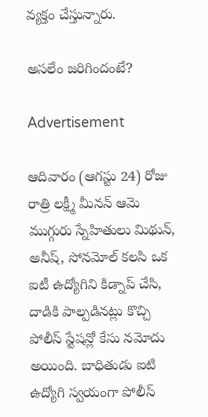వ్యక్తం చేస్తున్నారు.

అసలేం జరిగిందంటే?

Advertisement

ఆదివారం (ఆగస్టు 24) రోజు రాత్రి లక్ష్మీ మీనన్ ఆమె ముగ్గురు స్నేహితులు మిథున్, అనీష్, సోనమోల్ కలసి ఒక ఐటీ ఉద్యోగిని కిడ్నాప్ చేసి, దాడికి పాల్పడినట్లు కొచ్చి పోలీస్ స్టేషన్లో కేసు నమోదు అయింది. బాధితుడు ఐటి ఉద్యోగి స్వయంగా పోలీస్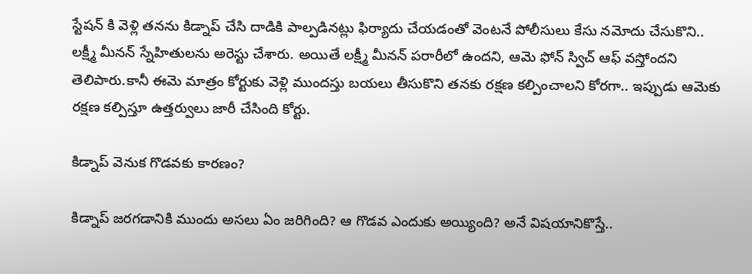స్టేషన్ కి వెళ్లి తనను కిడ్నాప్ చేసి దాడికి పాల్పడినట్లు ఫిర్యాదు చేయడంతో వెంటనే పోలీసులు కేసు నమోదు చేసుకొని.. లక్ష్మీ మీనన్ స్నేహితులను అరెస్టు చేశారు. అయితే లక్ష్మీ మీనన్ పరారీలో ఉందని, ఆమె ఫోన్ స్విచ్ ఆఫ్ వస్తోందని తెలిపారు.కానీ ఈమె మాత్రం కోర్టుకు వెళ్లి ముందస్తు బయలు తీసుకొని తనకు రక్షణ కల్పించాలని కోరగా.. ఇప్పుడు ఆమెకు రక్షణ కల్పిస్తూ ఉత్తర్వులు జారీ చేసింది కోర్టు.

కిడ్నాప్ వెనుక గొడవకు కారణం?

కిడ్నాప్ జరగడానికి ముందు అసలు ఏం జరిగింది? ఆ గొడవ ఎందుకు అయ్యింది? అనే విషయానికొస్తే..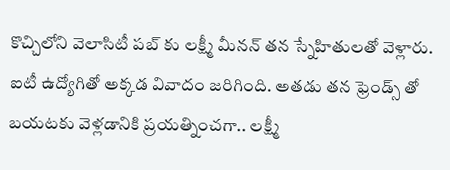కొచ్చిలోని వెలాసిటీ పబ్ కు లక్ష్మీ మీనన్ తన స్నేహితులతో వెళ్లారు. ఐటీ ఉద్యోగితో అక్కడ వివాదం జరిగింది. అతడు తన ఫ్రెండ్స్ తో బయటకు వెళ్లడానికి ప్రయత్నించగా.. లక్ష్మీ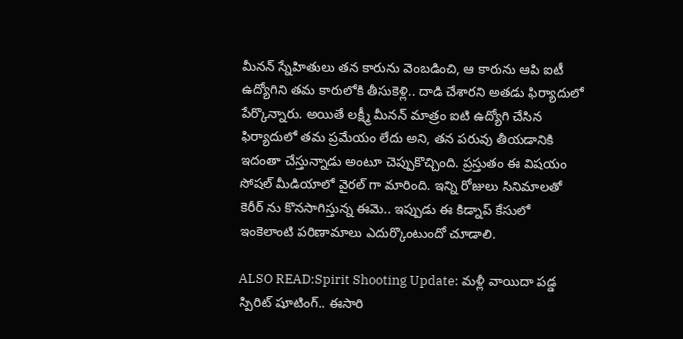మీనన్ స్నేహితులు తన కారును వెంబడించి, ఆ కారును ఆపి ఐటీ ఉద్యోగిని తమ కారులోకి తీసుకెళ్లి.. దాడి చేశారని అతడు ఫిర్యాదులో పేర్కొన్నారు. అయితే లక్ష్మీ మీనన్ మాత్రం ఐటి ఉద్యోగి చేసిన ఫిర్యాదులో తమ ప్రమేయం లేదు అని, తన పరువు తీయడానికి ఇదంతా చేస్తున్నాడు అంటూ చెప్పుకొచ్చింది. ప్రస్తుతం ఈ విషయం సోషల్ మీడియాలో వైరల్ గా మారింది. ఇన్ని రోజులు సినిమాలతో కెరీర్ ను కొనసాగిస్తున్న ఈమె.. ఇప్పుడు ఈ కిడ్నాప్ కేసులో ఇంకెలాంటి పరిణామాలు ఎదుర్కొంటుందో చూడాలి.

ALSO READ:Spirit Shooting Update: మళ్లీ వాయిదా పడ్డ స్పిరిట్ షూటింగ్.. ఈసారి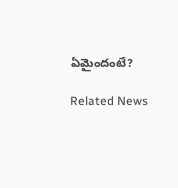ఏమైందంటే?

Related News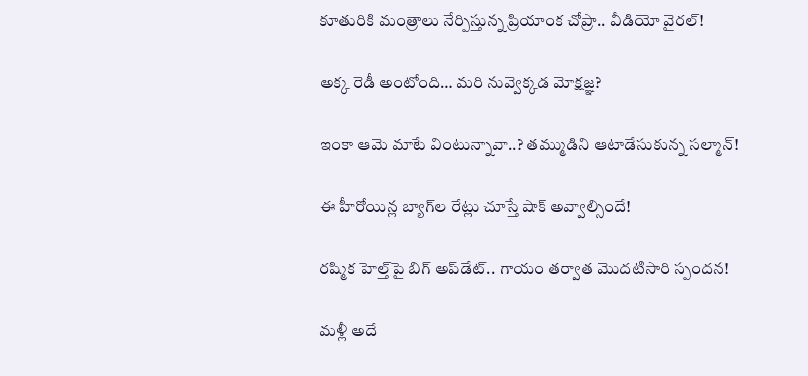కూతురికి మంత్రాలు నేర్పిస్తున్న ప్రియాంక చోప్రా.. వీడియో వైరల్!

అక్క రెడీ అంటోంది… మరి నువ్వెక్కడ మోక్షజ్ఞ?

ఇంకా ఆమె మాటే వింటున్నావా..? తమ్ముడిని ఆటాడేసుకున్న సల్మాన్!

ఈ హీరోయిన్ల బ్యాగ్‌ల రేట్లు చూస్తే షాక్ అవ్వాల్సిందే!

రష్మిక హెల్త్‌పై బిగ్ అప్‌డేట్.. గాయం తర్వాత మొదటిసారి స్పందన!

మళ్లీ అదే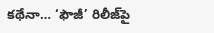కథేనా… ‘ఫౌజీ’ రిలీజ్‌పై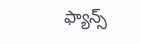ఫ్యాన్స్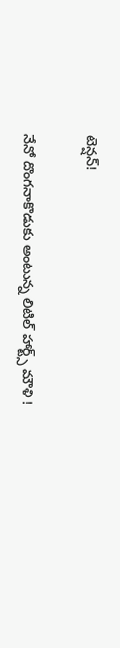టెన్షన్!

నేనో దొంగనాకొడుకు అంటున్న లిటిల్ హార్ట్స్ మౌళి !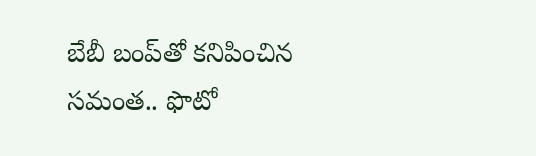బేబీ బంప్‌తో కనిపించిన సమంత.. ఫొటో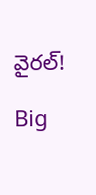వైరల్!

Big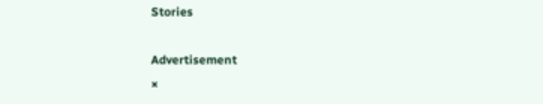Stories

Advertisement
×